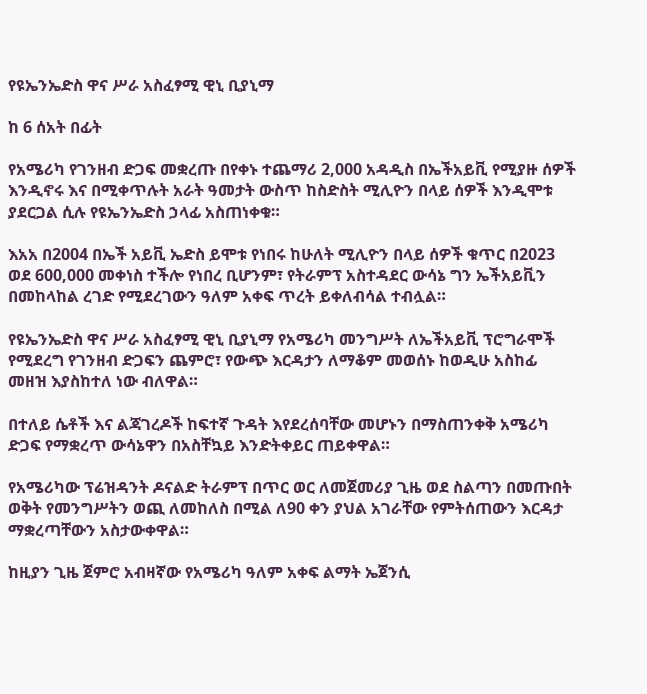የዩኤንኤድስ ዋና ሥራ አስፈፃሚ ዊኒ ቢያኒማ

ከ 6 ሰአት በፊት

የአሜሪካ የገንዘብ ድጋፍ መቋረጡ በየቀኑ ተጨማሪ 2,000 አዳዲስ በኤችአይቪ የሚያዙ ሰዎች እንዲኖሩ እና በሚቀጥሉት አራት ዓመታት ውስጥ ከስድስት ሚሊዮን በላይ ሰዎች እንዲሞቱ ያደርጋል ሲሉ የዩኤንኤድስ ኃላፊ አስጠነቀቁ።

እአአ በ2004 በኤች አይቪ ኤድስ ይሞቱ የነበሩ ከሁለት ሚሊዮን በላይ ሰዎች ቁጥር በ2023 ወደ 600,000 መቀነስ ተችሎ የነበረ ቢሆንም፣ የትራምፕ አስተዳደር ውሳኔ ግን ኤችአይቪን በመከላከል ረገድ የሚደረገውን ዓለም አቀፍ ጥረት ይቀለብሳል ተብሏል።

የዩኤንኤድስ ዋና ሥራ አስፈፃሚ ዊኒ ቢያኒማ የአሜሪካ መንግሥት ለኤችአይቪ ፕሮግራሞች የሚደረግ የገንዘብ ድጋፍን ጨምሮ፣ የውጭ እርዳታን ለማቆም መወሰኑ ከወዲሁ አስከፊ መዘዝ እያስከተለ ነው ብለዋል።

በተለይ ሴቶች እና ልጃገረዶች ከፍተኛ ጉዳት እየደረሰባቸው መሆኑን በማስጠንቀቅ አሜሪካ ድጋፍ የማቋረጥ ውሳኔዋን በአስቸኳይ እንድትቀይር ጠይቀዋል።

የአሜሪካው ፕሬዝዳንት ዶናልድ ትራምፕ በጥር ወር ለመጀመሪያ ጊዜ ወደ ስልጣን በመጡበት ወቅት የመንግሥትን ወጪ ለመከለስ በሚል ለ90 ቀን ያህል አገራቸው የምትሰጠውን እርዳታ ማቋረጣቸውን አስታውቀዋል።

ከዚያን ጊዜ ጀምሮ አብዛኛው የአሜሪካ ዓለም አቀፍ ልማት ኤጀንሲ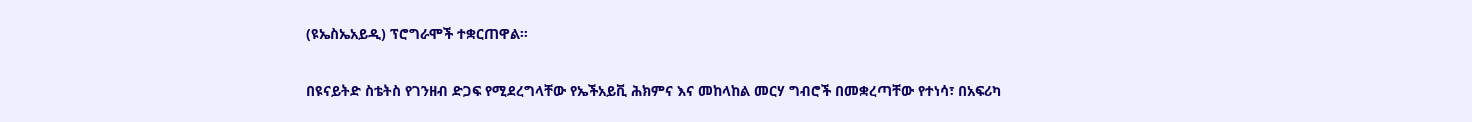(ዩኤስኤአይዲ) ፕሮግራሞች ተቋርጠዋል።

በዩናይትድ ስቴትስ የገንዘብ ድጋፍ የሚደረግላቸው የኤችአይቪ ሕክምና እና መከላከል መርሃ ግብሮች በመቋረጣቸው የተነሳ፣ በአፍሪካ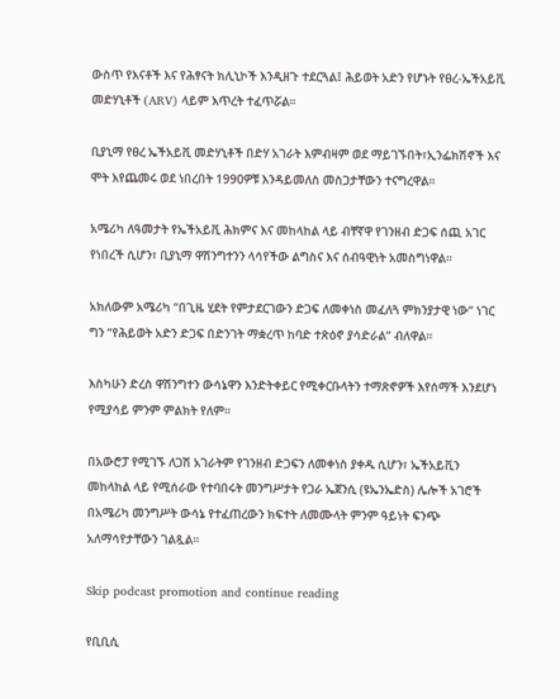ውስጥ የእናቶች እና የሕፃናት ክሊኒኮች እንዲዘጉ ተደርጓል፤ ሕይወት አድን የሆኑት የፀረ-ኤችአይቪ መድሃኒቶች (ARV) ላይም እጥረት ተፈጥሯል።

ቢያኒማ የፀረ ኤችአይቪ መድሃኒቶች በድሃ አገራት እምብዛም ወደ ማይገኙበት፣ኢንፌክሽኖች እና ሞት እየጨመሩ ወደ ነበረበት 1990ዎቹ እንዳይመለስ መስጋታቸውን ተናግረዋል።

አሜሪካ ለዓመታት የኤችአይቪ ሕክምና እና መከላከል ላይ ብቸኛዋ የገንዘብ ድጋፍ ሰጪ አገር የነበረች ሲሆን፣ ቢያኒማ ዋሽንግተንን ላሳየችው ልግስና እና ሰብዓዊነት አመስግነዋል።

አክለውም አሜሪካ “በጊዜ ሂደት የምታደርገውን ድጋፍ ለመቀነስ መፈለጓ ምክንያታዊ ነው” ነገር ግን “የሕይወት አድን ድጋፍ በድንገት ማቋረጥ ከባድ ተጽዕኖ ያሳድራል” ብለዋል።

እስካሁን ድረስ ዋሽንግተን ውሳኔዋን እንድትቀይር የሚቀርቡላትን ተማጽኖዎች እየሰማች እንደሆነ የሚያሳይ ምንም ምልክት የለም።

በአውሮፓ የሚገኙ ለጋሽ አገራትም የገንዘብ ድጋፍን ለመቀነስ ያቀዱ ሲሆን፣ ኤችአይቪን መከላከል ላይ የሚሰራው የተባበሩት መንግሥታት የጋራ ኤጀንሲ (ዩኤንኤድስ) ሌሎች አገሮች በአሜሪካ መንግሥት ውሳኔ የተፈጠረውን ክፍተት ለመሙላት ምንም ዓይነት ፍንጭ አለማሳየታቸውን ገልጿል።

Skip podcast promotion and continue reading

የቢቢሲ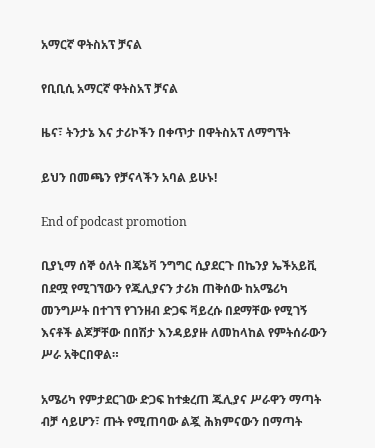አማርኛ ዋትስአፕ ቻናል

የቢቢሲ አማርኛ ዋትስአፕ ቻናል

ዜና፣ ትንታኔ እና ታሪኮችን በቀጥታ በዋትስአፕ ለማግኘት

ይህን በመጫን የቻናላችን አባል ይሁኑ!

End of podcast promotion

ቢያኒማ ሰኞ ዕለት በጄኔቫ ንግግር ሲያደርጉ በኬንያ ኤችአይቪ በደሟ የሚገኘውን የጁሊያናን ታሪክ ጠቅሰው ከአሜሪካ መንግሥት በተገኘ የገንዘብ ድጋፍ ቫይረሱ በደማቸው የሚገኝ እናቶች ልጆቻቸው በበሽታ እንዳይያዙ ለመከላከል የምትሰራውን ሥራ አቅርበዋል።

አሜሪካ የምታደርገው ድጋፍ ከተቋረጠ ጁሊያና ሥራዋን ማጣት ብቻ ሳይሆን፣ ጡት የሚጠባው ልጇ ሕክምናውን በማጣት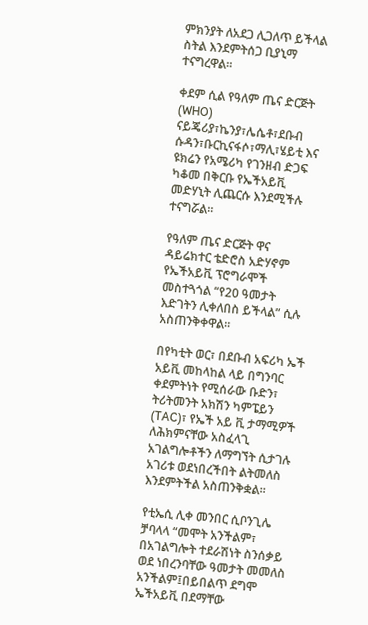ምክንያት ለአደጋ ሊጋለጥ ይችላል ስትል እንደምትሰጋ ቢያኒማ ተናግረዋል።

ቀደም ሲል የዓለም ጤና ድርጅት (WHO) ናይጄሪያ፣ኬንያ፣ሌሴቶ፣ደቡብ ሱዳን፣ቡርኪናፋሶ፣ማሊ፣ሄይቲ እና ዩክሬን የአሜሪካ የገንዘብ ድጋፍ ካቆመ በቅርቡ የኤችአይቪ መድሃኒት ሊጨርሱ እንደሚችሉ ተናግሯል።

የዓለም ጤና ድርጅት ዋና ዳይሬክተር ቴድሮስ አድሃኖም የኤችአይቪ ፕሮግራሞች መስተጓጎል “የ20 ዓመታት እድገትን ሊቀለበስ ይችላል” ሲሉ አስጠንቅቀዋል።

በየካቲት ወር፣ በደቡብ አፍሪካ ኤች አይቪ መከላከል ላይ በግንባር ቀደምትነት የሚሰራው ቡድን፣ ትሪትመንት አክሽን ካምፔይን (TAC)፣ የኤች አይ ቪ ታማሚዎች ለሕክምናቸው አስፈላጊ አገልግሎቶችን ለማግኘት ሲታገሉ አገሪቱ ወደነበረችበት ልትመለስ እንደምትችል አስጠንቅቋል።

የቲኤሲ ሊቀ መንበር ሲቦንጊሌ ቻባላላ “መሞት አንችልም፣ በአገልግሎት ተደራሽነት ስንሰቃይ ወደ ነበረንባቸው ዓመታት መመለስ አንችልም፤በይበልጥ ደግሞ ኤችአይቪ በደማቸው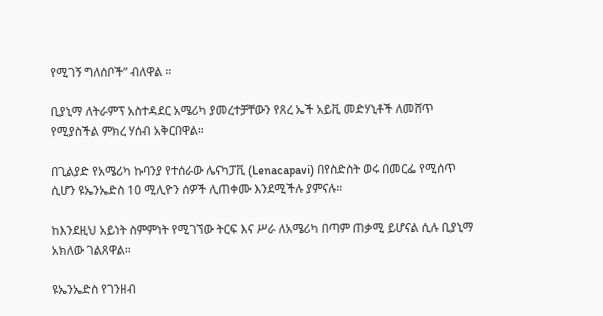የሚገኝ ግለሰቦች” ብለዋል ።

ቢያኒማ ለትራምፕ አስተዳደር አሜሪካ ያመረተቻቸውን የጸረ ኤች አይቪ መድሃኒቶች ለመሸጥ የሚያስችል ምክረ ሃሰብ አቅርበዋል።

በጊልያድ የአሜሪካ ኩባንያ የተሰራው ሌናካፓቪ (Lenacapavi) በየስድስት ወሩ በመርፌ የሚሰጥ ሲሆን ዩኤንኤድስ 10 ሚሊዮን ሰዎች ሊጠቀሙ እንደሚችሉ ያምናሉ።

ከእንደዚህ አይነት ስምምነት የሚገኘው ትርፍ እና ሥራ ለአሜሪካ በጣም ጠቃሚ ይሆናል ሲሉ ቢያኒማ አክለው ገልጸዋል።

ዩኤንኤድስ የገንዘብ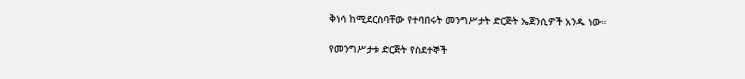ቅነሳ ከሚደርስባቸው የተባበሩት መንግሥታት ድርጅት ኤጀንሲዎች አንዱ ነው።

የመንግሥታቱ ድርጅት የስደተኞች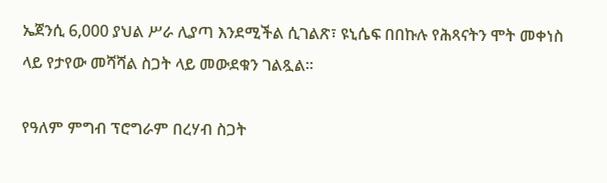ኤጀንሲ 6,000 ያህል ሥራ ሊያጣ እንደሚችል ሲገልጽ፣ ዩኒሴፍ በበኩሉ የሕጻናትን ሞት መቀነስ ላይ የታየው መሻሻል ስጋት ላይ መውደቁን ገልጿል።

የዓለም ምግብ ፕሮግራም በረሃብ ስጋት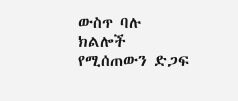ውስጥ ባሉ ክልሎች የሚሰጠውን ድጋፍ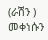(ራሽን ) መቀነሱን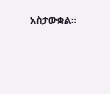አስታውቋል።